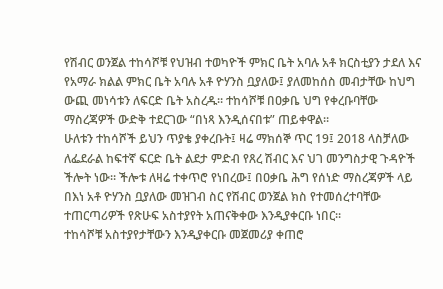የሽብር ወንጀል ተከሳሾቹ የህዝብ ተወካዮች ምክር ቤት አባሉ አቶ ክርስቲያን ታደለ እና የአማራ ክልል ምክር ቤት አባሉ አቶ ዮሃንስ ቧያለው፤ ያለመከሰስ መብታቸው ከህግ ውጪ መነሳቱን ለፍርድ ቤት አስረዱ። ተከሳሾቹ በዐቃቤ ህግ የቀረቡባቸው ማስረጃዎች ውድቅ ተደርገው “በነጻ እንዲሰናበቱ” ጠይቀዋል።
ሁለቱን ተከሳሾች ይህን ጥያቄ ያቀረቡት፤ ዛሬ ማክሰኞ ጥር 19፤ 2018 ላስቻለው ለፌደራል ከፍተኛ ፍርድ ቤት ልደታ ምድብ የጸረ ሽብር እና ህገ መንግስታዊ ጉዳዮች ችሎት ነው። ችሎቱ ለዛሬ ተቀጥሮ የነበረው፤ በዐቃቤ ሕግ የሰነድ ማስረጃዎች ላይ በእነ አቶ ዮሃንስ ቧያለው መዝገብ ስር የሽብር ወንጀል ክስ የተመሰረተባቸው ተጠርጣሪዎች የጽሁፍ አስተያየት አጠናቅቀው እንዲያቀርቡ ነበር።
ተከሳሾቹ አስተያየታቸውን እንዲያቀርቡ መጀመሪያ ቀጠሮ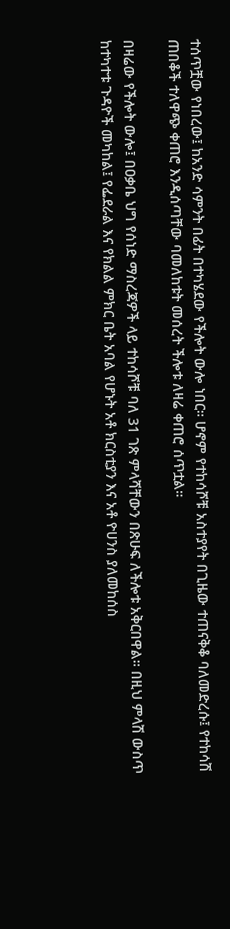ተሰጥቿው የነበረው፤ ከአንድ ሳምንት በፊት በተካሄደው የችሎት ውሎ ነበር። ሆኖም የተከሳሾቹ አስተያየት በጊዜው ተጠናቅቆ ባለመድረሱ፤ የተከሳሽ ጠበቆች ተለዋጭ ቀጠሮ እንዲሰጣቸው ባመለከቱት መሰረት ችሎቱ ለዛሬ ቀጠሮ ሰጥቷል።

በዛሬው የችሎት ውሎ፤ በዐቃቤ ህግ የሰነድ ማስረጃዎች ላይ ተከሳሾቹ ባለ 31 ገጽ ምላሻቸውን በጽሁፍ ለችሎቱ አቅርበዋል። በዚህ ምላሽ ውስጥ ከተካተቱ ጉዳዮች መካከል፤ የፌደራል እና የክልል ምክር ቤት አባል የሆኑት አቶ ክርስቲያን እና አቶ ዮሀንስ ያለመከሰስ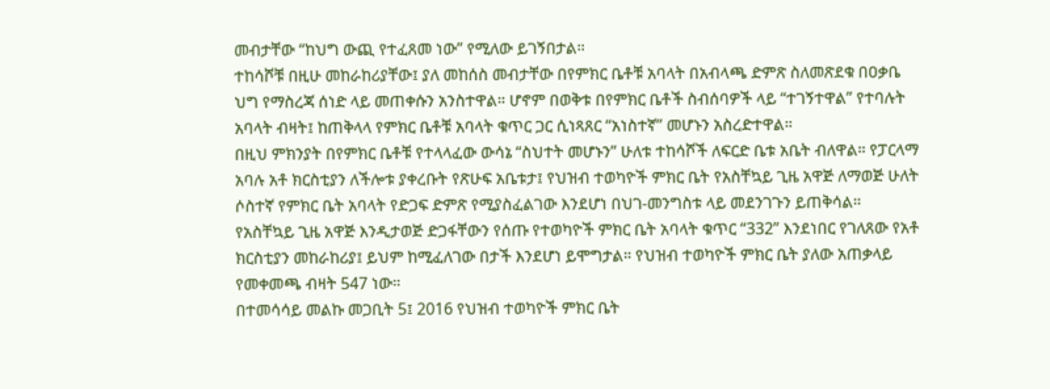መብታቸው “ከህግ ውጪ የተፈጸመ ነው” የሚለው ይገኝበታል።
ተከሳሾቹ በዚሁ መከራከሪያቸው፤ ያለ መከሰስ መብታቸው በየምክር ቤቶቹ አባላት በአብላጫ ድምጽ ስለመጽደቁ በዐቃቤ ህግ የማስረጃ ሰነድ ላይ መጠቀሱን አንስተዋል። ሆኖም በወቅቱ በየምክር ቤቶች ስብሰባዎች ላይ “ተገኝተዋል” የተባሉት አባላት ብዛት፤ ከጠቅላላ የምክር ቤቶቹ አባላት ቁጥር ጋር ሲነጻጸር “አነስተኛ” መሆኑን አስረድተዋል።
በዚህ ምክንያት በየምክር ቤቶቹ የተላላፈው ውሳኔ “ስህተት መሆኑን” ሁለቱ ተከሳሾች ለፍርድ ቤቱ አቤት ብለዋል። የፓርላማ አባሉ አቶ ክርስቲያን ለችሎቱ ያቀረቡት የጽሁፍ አቤቱታ፤ የህዝብ ተወካዮች ምክር ቤት የአስቸኳይ ጊዜ አዋጅ ለማወጅ ሁለት ሶስተኛ የምክር ቤት አባላት የድጋፍ ድምጽ የሚያስፈልገው እንደሆነ በህገ-መንግስቱ ላይ መደንገጉን ይጠቅሳል።
የአስቸኳይ ጊዜ አዋጅ እንዲታወጅ ድጋፋቸውን የሰጡ የተወካዮች ምክር ቤት አባላት ቁጥር “332” እንደነበር የገለጸው የአቶ ክርስቲያን መከራከሪያ፤ ይህም ከሚፈለገው በታች እንደሆነ ይሞግታል። የህዝብ ተወካዮች ምክር ቤት ያለው አጠቃላይ የመቀመጫ ብዛት 547 ነው።
በተመሳሳይ መልኩ መጋቢት 5፤ 2016 የህዝብ ተወካዮች ምክር ቤት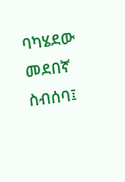ባካሄደው መደበኛ ስብሰባ፤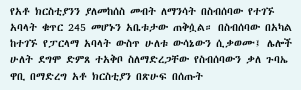የአቶ ክርስቲያንን ያለመከሰስ መብት ለማንሳት በስብሰባው የተገኙ አባላት ቁጥር 245 መሆኑን አቤቱታው ጠቅሷል። በስብሰባው በአካል ከተገኙ የፓርላማ አባላት ውስጥ ሁለቱ ውሳኔውን ሲቃወሙ፤ ሌሎች ሁለት ደግሞ ድምጸ ተአቅቦ ስለማድረጋቸው የስብሰባውን ቃለ ጉባኤ ዋቢ በማድረግ አቶ ክርስቲያን በጽሁፍ በሰጡት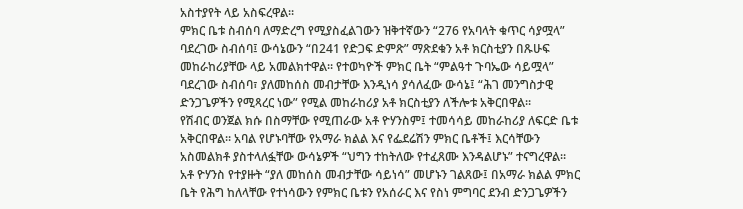አስተያየት ላይ አስፍረዋል።
ምክር ቤቱ ስብሰባ ለማድረግ የሚያስፈልገውን ዝቅተኛውን “276 የአባላት ቁጥር ሳያሟላ” ባደረገው ስብሰባ፤ ውሳኔውን “በ241 የድጋፍ ድምጽ” ማጽደቁን አቶ ክርስቲያን በጹሁፍ መከራከሪያቸው ላይ አመልክተዋል። የተወካዮች ምክር ቤት “ምልዓተ ጉባኤው ሳይሟላ” ባደረገው ስብሰባ፣ ያለመከሰስ መብታቸው እንዲነሳ ያሳለፈው ውሳኔ፤ “ሕገ መንግስታዊ ድንጋጌዎችን የሚጻረር ነው” የሚል መከራከሪያ አቶ ክርስቲያን ለችሎቱ አቅርበዋል።
የሽብር ወንጀል ክሱ በስማቸው የሚጠራው አቶ ዮሃንስም፤ ተመሳሳይ መከራከሪያ ለፍርድ ቤቱ አቅርበዋል። አባል የሆኑባቸው የአማራ ክልል እና የፌደሬሽን ምክር ቤቶች፤ እርሳቸውን አስመልክቶ ያስተላለፏቸው ውሳኔዎች “ህግን ተከትለው የተፈጸሙ እንዳልሆኑ” ተናግረዋል።
አቶ ዮሃንስ የተያዙት “ያለ መከሰስ መብታቸው ሳይነሳ” መሆኑን ገልጸው፤ በአማራ ክልል ምክር ቤት የሕግ ከለላቸው የተነሳውን የምክር ቤቱን የአሰራር እና የስነ ምግባር ደንብ ድንጋጌዎችን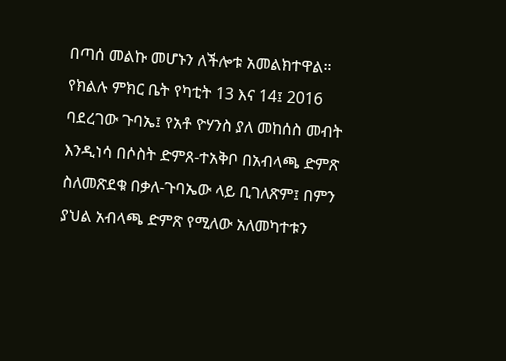በጣሰ መልኩ መሆኑን ለችሎቱ አመልክተዋል። የክልሉ ምክር ቤት የካቲት 13 እና 14፤ 2016 ባደረገው ጉባኤ፤ የአቶ ዮሃንስ ያለ መከሰስ መብት እንዲነሳ በሶስት ድምጸ-ተአቅቦ በአብላጫ ድምጽ ስለመጽደቁ በቃለ-ጉባኤው ላይ ቢገለጽም፤ በምን ያህል አብላጫ ድምጽ የሚለው አለመካተቱን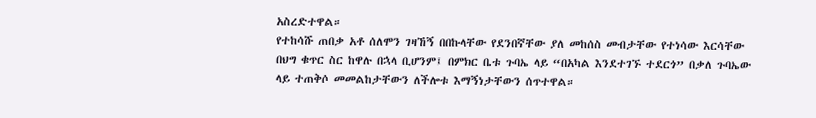አስረድተዋል።
የተከሳሹ ጠበቃ አቶ ሰለሞን ገዛኸኝ በበኩላቸው የደንበኛቸው ያለ መከሰስ መብታቸው የተነሳው እርሳቸው በህግ ቁጥር ስር ከዋሉ በኋላ ቢሆንም፤ በምክር ቤቱ ጉባኤ ላይ “በአካል እንደተገኙ ተደርጎ” በቃለ ጉባኤው ላይ ተጠቅሶ መመልከታቸውን ለችሎቱ እማኝነታቸውን ሰጥተዋል።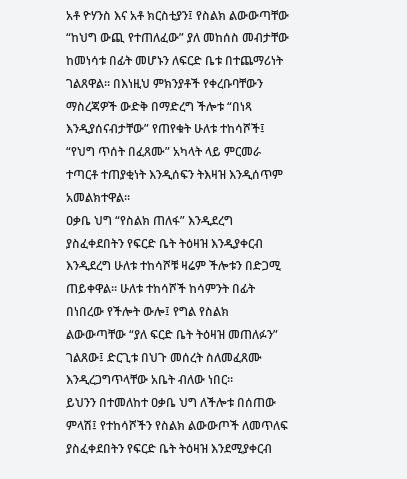አቶ ዮሃንስ እና አቶ ክርስቲያን፤ የስልክ ልውውጣቸው “ከህግ ውጪ የተጠለፈው” ያለ መከሰስ መብታቸው ከመነሳቱ በፊት መሆኑን ለፍርድ ቤቱ በተጨማሪነት ገልጸዋል። በእነዚህ ምክንያቶች የቀረቡባቸውን ማስረጃዎች ውድቅ በማድረግ ችሎቱ “በነጻ እንዲያሰናብታቸው” የጠየቁት ሁለቱ ተከሳሾች፤ “የህግ ጥሰት በፈጸሙ” አካላት ላይ ምርመራ ተጣርቶ ተጠያቂነት እንዲሰፍን ትእዛዝ እንዲሰጥም አመልክተዋል።
ዐቃቤ ህግ “የስልክ ጠለፋ” እንዲደረግ ያስፈቀደበትን የፍርድ ቤት ትዕዛዝ እንዲያቀርብ እንዲደረግ ሁለቱ ተከሳሾቹ ዛሬም ችሎቱን በድጋሚ ጠይቀዋል። ሁለቱ ተከሳሾች ከሳምንት በፊት በነበረው የችሎት ውሎ፤ የግል የስልክ ልውውጣቸው “ያለ ፍርድ ቤት ትዕዛዝ መጠለፉን” ገልጸው፤ ድርጊቱ በህጉ መሰረት ስለመፈጸሙ እንዲረጋግጥላቸው አቤት ብለው ነበር።
ይህንን በተመለከተ ዐቃቤ ህግ ለችሎቱ በሰጠው ምላሽ፤ የተከሳሾችን የስልክ ልውውጦች ለመጥለፍ ያስፈቀደበትን የፍርድ ቤት ትዕዛዝ እንደሚያቀርብ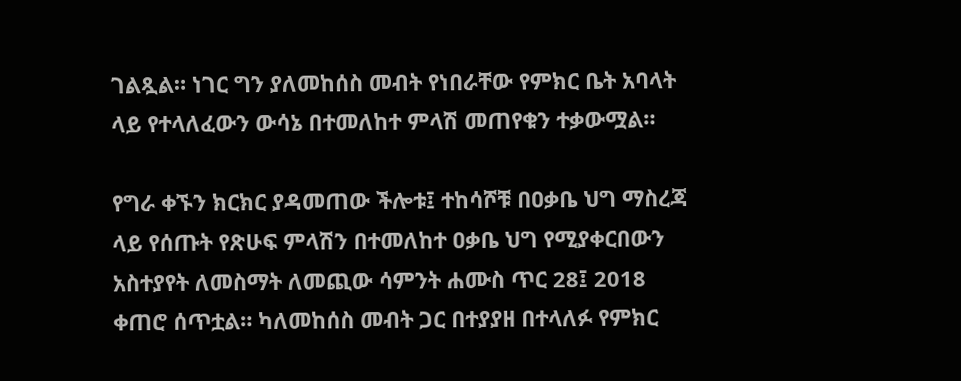ገልጿል። ነገር ግን ያለመከሰስ መብት የነበራቸው የምክር ቤት አባላት ላይ የተላለፈውን ውሳኔ በተመለከተ ምላሽ መጠየቁን ተቃውሟል።

የግራ ቀኙን ክርክር ያዳመጠው ችሎቱ፤ ተከሳሾቹ በዐቃቤ ህግ ማስረጃ ላይ የሰጡት የጽሁፍ ምላሽን በተመለከተ ዐቃቤ ህግ የሚያቀርበውን አስተያየት ለመስማት ለመጪው ሳምንት ሐሙስ ጥር 28፤ 2018 ቀጠሮ ሰጥቷል። ካለመከሰስ መብት ጋር በተያያዘ በተላለፉ የምክር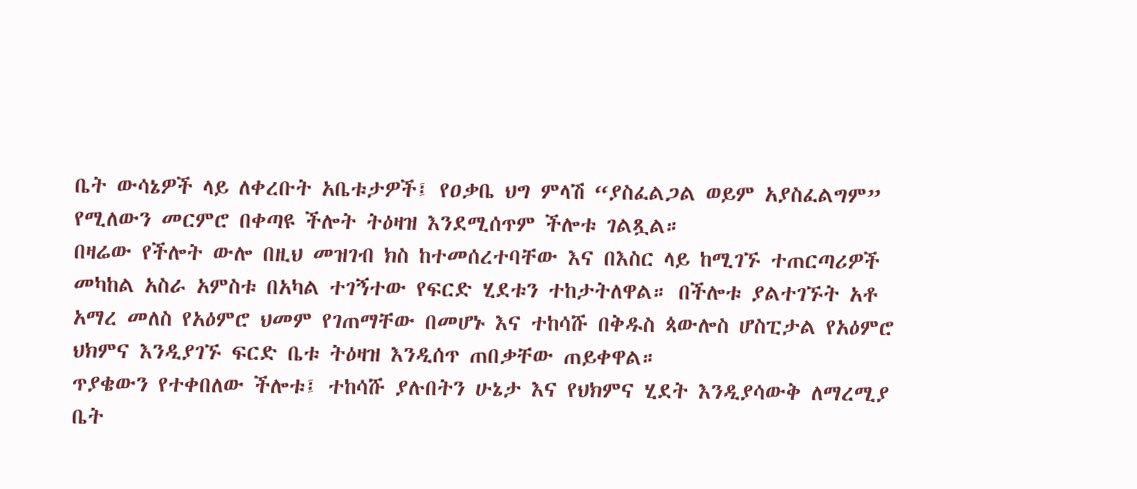ቤት ውሳኔዎች ላይ ለቀረቡት አቤቱታዎች፤ የዐቃቤ ህግ ምላሽ “ያስፈልጋል ወይም አያስፈልግም” የሚለውን መርምሮ በቀጣዩ ችሎት ትዕዛዝ እንደሚሰጥም ችሎቱ ገልጿል።
በዛሬው የችሎት ውሎ በዚህ መዝገብ ክስ ከተመሰረተባቸው እና በእስር ላይ ከሚገኙ ተጠርጣሪዎች መካከል አስራ አምስቱ በአካል ተገኝተው የፍርድ ሂደቱን ተከታትለዋል። በችሎቱ ያልተገኙት አቶ አማረ መለስ የአዕምሮ ህመም የገጠማቸው በመሆኑ እና ተከሳሹ በቅዱስ ጳውሎስ ሆስፒታል የአዕምሮ ህክምና እንዲያገኙ ፍርድ ቤቱ ትዕዛዝ እንዲሰጥ ጠበቃቸው ጠይቀዋል።
ጥያቄውን የተቀበለው ችሎቱ፤ ተከሳሹ ያሉበትን ሁኔታ እና የህክምና ሂደት እንዲያሳውቅ ለማረሚያ ቤት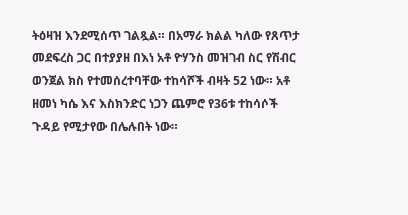ትዕዛዝ እንደሚሰጥ ገልጿል። በአማራ ክልል ካለው የጸጥታ መደፍረስ ጋር በተያያዘ በእነ አቶ ዮሃንስ መዝገብ ስር የሽብር ወንጀል ክስ የተመሰረተባቸው ተከሳሾች ብዛት 52 ነው። አቶ ዘመነ ካሴ እና እስክንድር ነጋን ጨምሮ የ36ቱ ተከሳሶች ጉዳይ የሚታየው በሌሉበት ነው።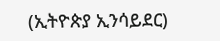(ኢትዮጵያ ኢንሳይደር)